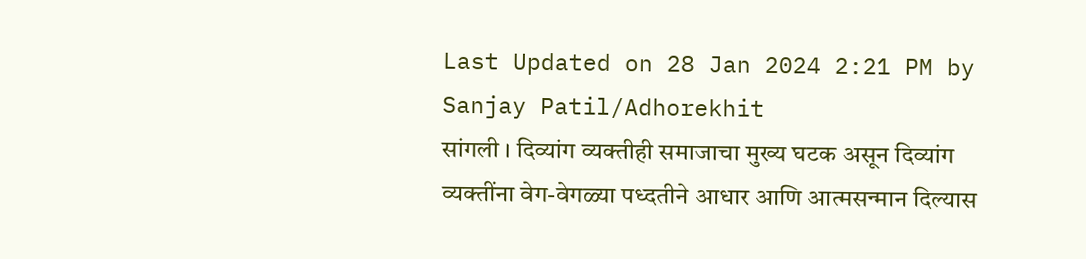Last Updated on 28 Jan 2024 2:21 PM by Sanjay Patil/Adhorekhit
सांगली । दिव्यांग व्यक्तीही समाजाचा मुख्य घटक असून दिव्यांग व्यक्तींना वेग-वेगळ्या पध्दतीने आधार आणि आत्मसन्मान दिल्यास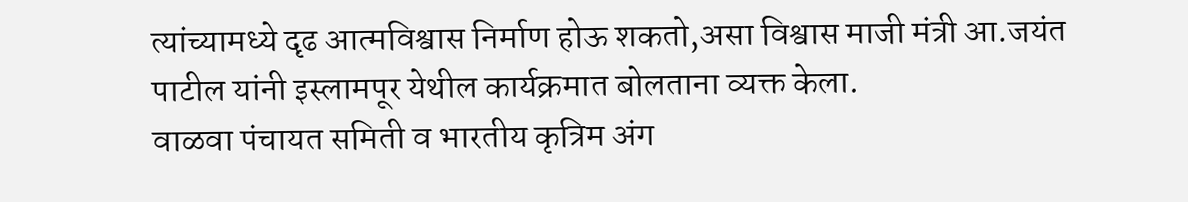त्यांच्यामध्ये दृढ आत्मविश्वास निर्माण होऊ शकतो,असा विश्वास माजी मंत्री आ.जयंत पाटील यांनी इस्लामपूर येथील कार्यक्रमात बोलताना व्यक्त केला.
वाळवा पंचायत समिती व भारतीय कृत्रिम अंग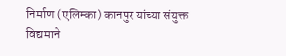निर्माण (एलिम्का) कानपुर यांच्या संयुक्त विद्यमाने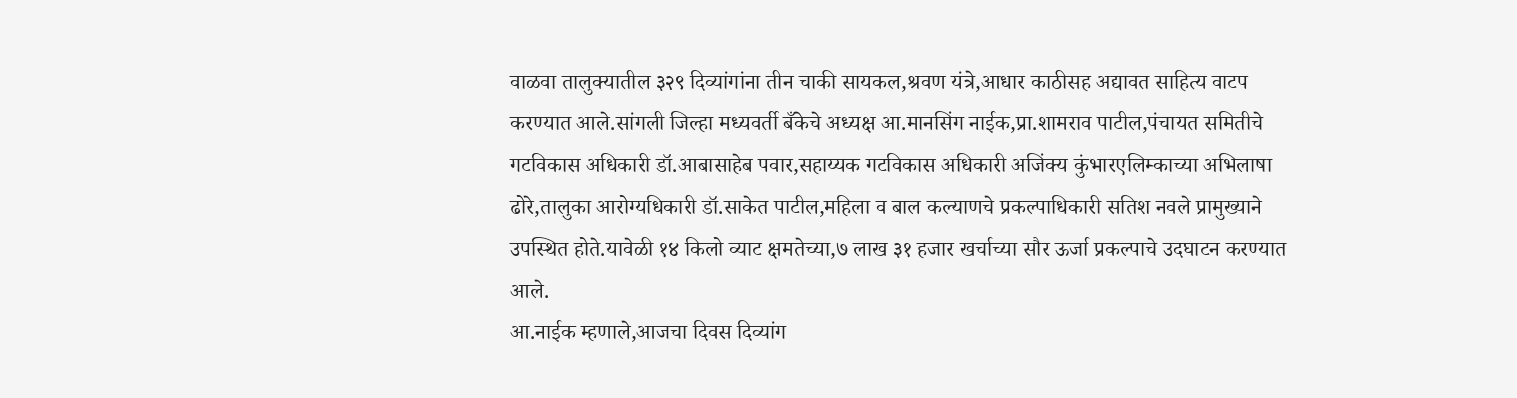वाळवा तालुक्यातील ३२९ दिव्यांगांना तीन चाकी सायकल,श्रवण यंत्रे,आधार काठीसह अद्यावत साहित्य वाटप करण्यात आले.सांगली जिल्हा मध्यवर्ती बँकेचे अध्यक्ष आ.मानसिंग नाईक,प्रा.शामराव पाटील,पंचायत समितीचे गटविकास अधिकारी डॉ.आबासाहेब पवार,सहाय्यक गटविकास अधिकारी अजिंक्य कुंभारएलिम्काच्या अभिलाषा ढोरे,तालुका आरोग्यधिकारी डॉ.साकेत पाटील,महिला व बाल कल्याणचे प्रकल्पाधिकारी सतिश नवले प्रामुख्याने उपस्थित होते.यावेळी १४ किलो व्याट क्षमतेच्या,७ लाख ३१ हजार खर्चाच्या सौर ऊर्जा प्रकल्पाचे उदघाटन करण्यात आले.
आ.नाईक म्हणाले,आजचा दिवस दिव्यांग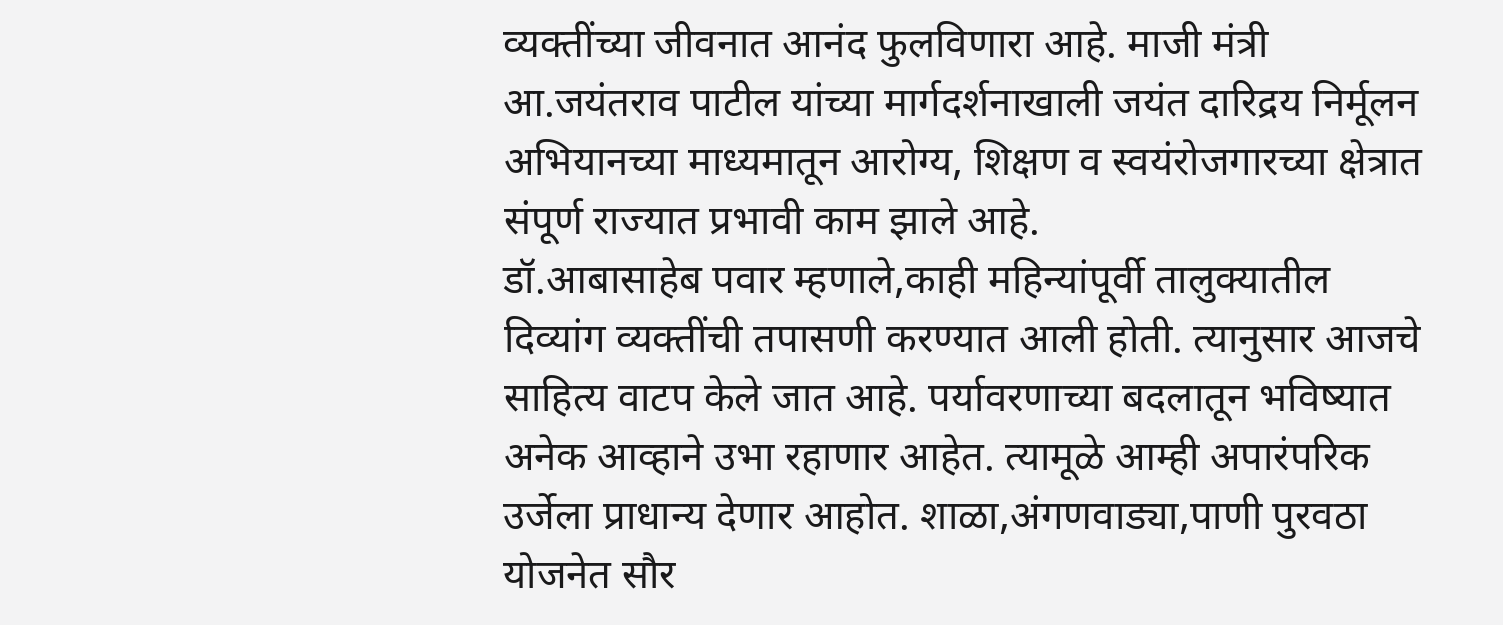व्यक्तींच्या जीवनात आनंद फुलविणारा आहे. माजी मंत्री आ.जयंतराव पाटील यांच्या मार्गदर्शनाखाली जयंत दारिद्रय निर्मूलन अभियानच्या माध्यमातून आरोग्य, शिक्षण व स्वयंरोजगारच्या क्षेत्रात संपूर्ण राज्यात प्रभावी काम झाले आहे.
डॉ.आबासाहेब पवार म्हणाले,काही महिन्यांपूर्वी तालुक्यातील दिव्यांग व्यक्तींची तपासणी करण्यात आली होती. त्यानुसार आजचे साहित्य वाटप केले जात आहे. पर्यावरणाच्या बदलातून भविष्यात अनेक आव्हाने उभा रहाणार आहेत. त्यामूळे आम्ही अपारंपरिक उर्जेला प्राधान्य देणार आहोत. शाळा,अंगणवाड्या,पाणी पुरवठा योजनेत सौर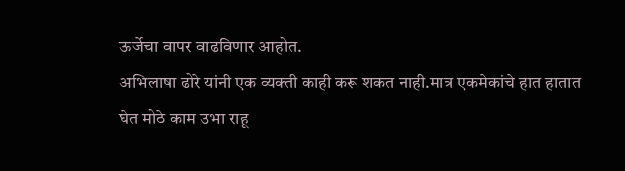ऊर्जेचा वापर वाढविणार आहोत.
अभिलाषा ढोरे यांनी एक व्यक्ती काही करू शकत नाही.मात्र एकमेकांचे हात हातात घेत मोठे काम उभा राहू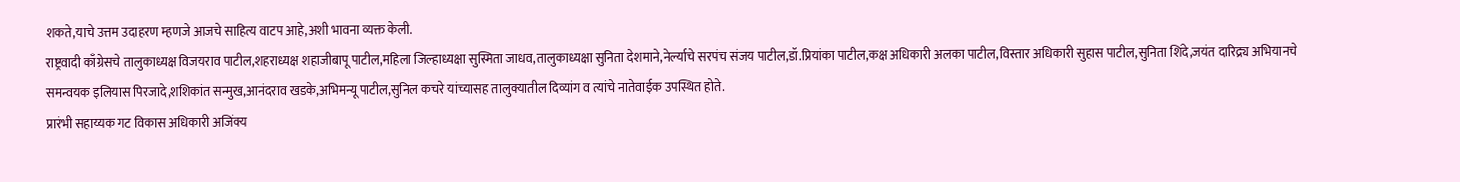शकते,याचे उत्तम उदाहरण म्हणजे आजचे साहित्य वाटप आहे,अशी भावना व्यक्त केली.
राष्ट्रवादी काँग्रेसचे तालुकाध्यक्ष विजयराव पाटील,शहराध्यक्ष शहाजीबापू पाटील,महिला जिल्हाध्यक्षा सुस्मिता जाधव,तालुकाध्यक्षा सुनिता देशमाने,नेर्ल्याचे सरपंच संजय पाटील,डॉ.प्रियांका पाटील,कक्ष अधिकारी अलका पाटील,विस्तार अधिकारी सुहास पाटील,सुनिता शिंदे,जयंत दारिद्र्य अभियानचे समन्वयक इलियास पिरजादे,शशिकांत सन्मुख,आनंदराव खडके,अभिमन्यू पाटील,सुनिल कचरे यांच्यासह तालुक्यातील दिव्यांग व त्यांचे नातेवाईक उपस्थित होते.
प्रारंभी सहाय्यक गट विकास अधिकारी अजिंक्य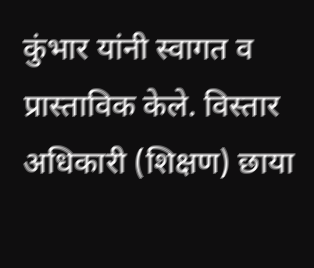कुंभार यांनी स्वागत व प्रास्ताविक केले. विस्तार अधिकारी (शिक्षण) छाया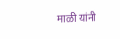माळी यांनी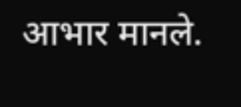आभार मानले.